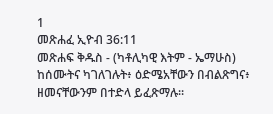1
መጽሐፈ ኢዮብ 36:11
መጽሐፍ ቅዱስ - (ካቶሊካዊ እትም - ኤማሁስ)
ከሰሙትና ካገለገሉት፥ ዕድሜአቸውን በብልጽግና፥ ዘመናቸውንም በተድላ ይፈጽማሉ።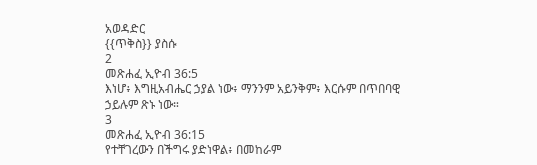አወዳድር
{{ጥቅስ}} ያስሱ
2
መጽሐፈ ኢዮብ 36:5
እነሆ፥ እግዚአብሔር ኃያል ነው፥ ማንንም አይንቅም፥ እርሱም በጥበባዊ ኃይሉም ጽኑ ነው።
3
መጽሐፈ ኢዮብ 36:15
የተቸገረውን በችግሩ ያድነዋል፥ በመከራም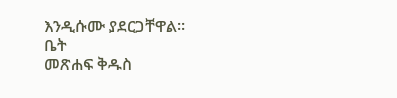እንዲሱሙ ያደርጋቸዋል።
ቤት
መጽሐፍ ቅዱስ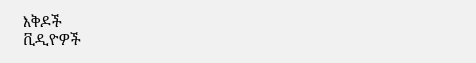እቅዶች
ቪዲዮዎች